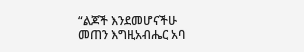“ልጆች እንደመሆናችሁ መጠን እግዚአብሔር አባ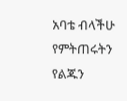አባቴ ብላችሁ የምትጠሩትን የልጁን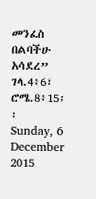መንፈስ በልባችሁ አሳደረ” ገላ.4፥6፣ ሮሜ.8፥15፡፡
Sunday, 6 December 2015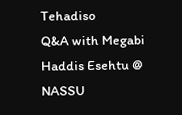Tehadiso
Q&A with Megabi Haddis Esehtu @ NASSU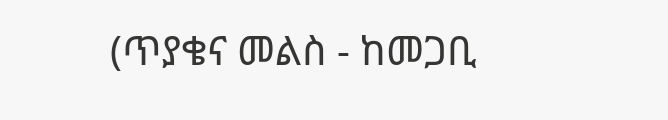(ጥያቄና መልስ - ከመጋቢ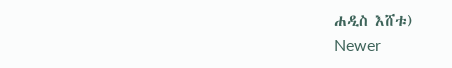ሐዲስ እሸቱ)
Newer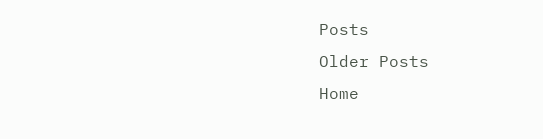Posts
Older Posts
Home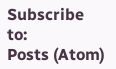Subscribe to:
Posts (Atom)